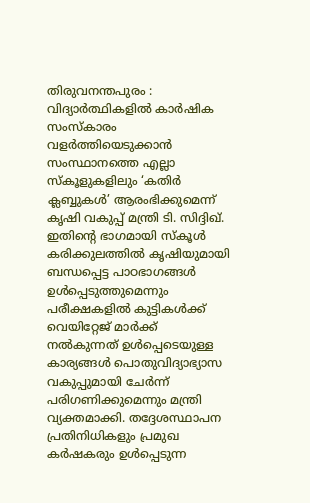തിരുവനന്തപുരം : വിദ്യാർത്ഥികളിൽ കാർഷിക സംസ്കാരം വളർത്തിയെടുക്കാൻ സംസ്ഥാനത്തെ എല്ലാ സ്കൂളുകളിലും ‘കതിർ ക്ലബ്ബുകൾ’ ആരംഭിക്കുമെന്ന് കൃഷി വകുപ്പ് മന്ത്രി ടി. സിദ്ദിഖ്. ഇതിന്റെ ഭാഗമായി സ്കൂൾ കരിക്കുലത്തിൽ കൃഷിയുമായി ബന്ധപ്പെട്ട പാഠഭാഗങ്ങൾ ഉൾപ്പെടുത്തുമെന്നും പരീക്ഷകളിൽ കുട്ടികൾക്ക് വെയിറ്റേജ് മാർക്ക് നൽകുന്നത് ഉൾപ്പെടെയുള്ള കാര്യങ്ങൾ പൊതുവിദ്യാഭ്യാസ വകുപ്പുമായി ചേർന്ന് പരിഗണിക്കുമെന്നും മന്ത്രി വ്യക്തമാക്കി. തദ്ദേശസ്ഥാപന പ്രതിനിധികളും പ്രമുഖ കർഷകരും ഉൾപ്പെടുന്ന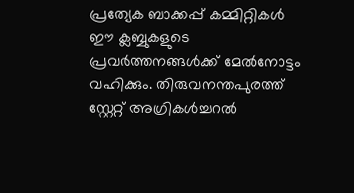പ്രത്യേക ബാക്കപ്പ് കമ്മിറ്റികൾ ഈ ക്ലബ്ബുകളുടെ പ്രവർത്തനങ്ങൾക്ക് മേൽനോട്ടം വഹിക്കും. തിരുവനന്തപുരത്ത് സ്റ്റേറ്റ് അഗ്രികൾച്ചറൽ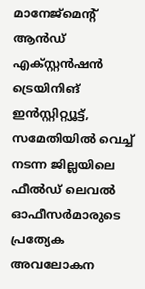മാനേജ്മെന്റ് ആൻഡ് എക്സ്റ്റൻഷൻ ട്രെയിനിങ് ഇൻസ്റ്റിറ്റ്യൂട്ട്, സമേതിയിൽ വെച്ച് നടന്ന ജില്ലയിലെ ഫീൽഡ് ലെവൽ ഓഫീസർമാരുടെ പ്രത്യേക അവലോകന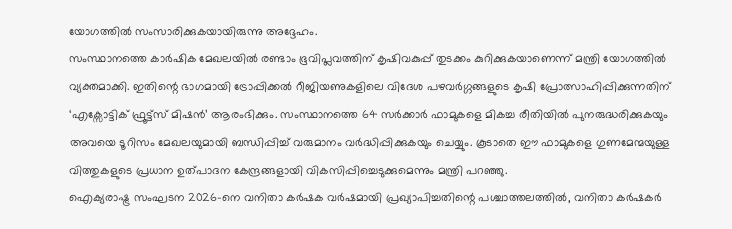യോഗത്തിൽ സംസാരിക്കുകയായിരുന്നു അദ്ദേഹം.
സംസ്ഥാനത്തെ കാർഷിക മേഖലയിൽ രണ്ടാം ഭൂവിപ്ലവത്തിന് കൃഷിവകുപ്പ് തുടക്കം കുറിക്കുകയാണെന്ന് മന്ത്രി യോഗത്തിൽ വ്യക്തമാക്കി. ഇതിന്റെ ഭാഗമായി ട്രോപ്പിക്കൽ റീജിയണുകളിലെ വിദേശ പഴവർഗ്ഗങ്ങളുടെ കൃഷി പ്രോത്സാഹിപ്പിക്കുന്നതിന് ‘എക്സോട്ടിക് ഫ്രൂട്ട്സ് മിഷൻ’ ആരംഭിക്കും. സംസ്ഥാനത്തെ 64 സർക്കാർ ഫാമുകളെ മികച്ച രീതിയിൽ പുനരുദ്ധരിക്കുകയും അവയെ ടൂറിസം മേഖലയുമായി ബന്ധിപ്പിച്ച് വരുമാനം വർദ്ധിപ്പിക്കുകയും ചെയ്യും. കൂടാതെ ഈ ഫാമുകളെ ഗുണമേന്മയുള്ള വിത്തുകളുടെ പ്രധാന ഉത്പാദന കേന്ദ്രങ്ങളായി വികസിപ്പിച്ചെടുക്കുമെന്നും മന്ത്രി പറഞ്ഞു.
ഐക്യരാഷ്ട്ര സംഘടന 2026-നെ വനിതാ കർഷക വർഷമായി പ്രഖ്യാപിച്ചതിന്റെ പശ്ചാത്തലത്തിൽ, വനിതാ കർഷകർ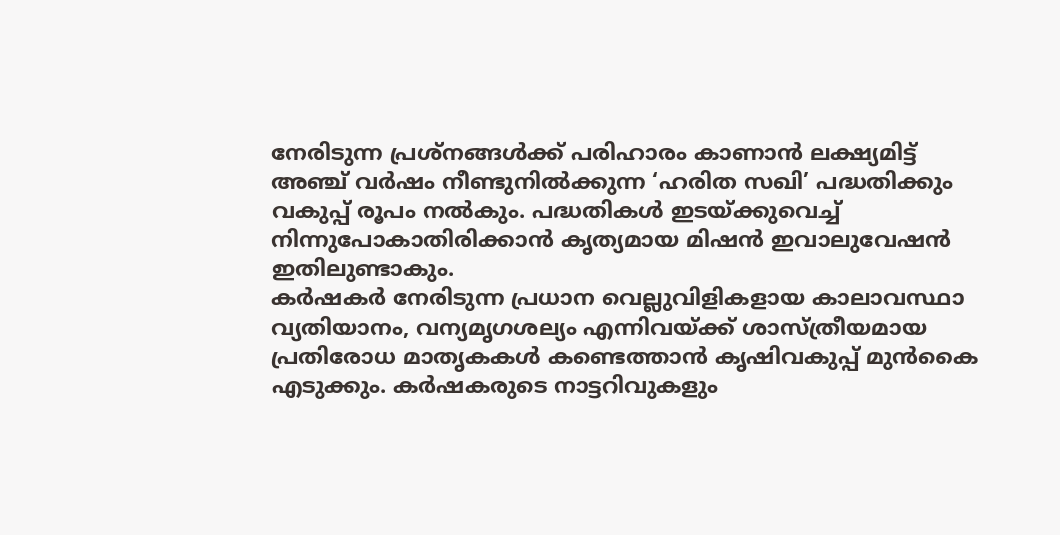നേരിടുന്ന പ്രശ്നങ്ങൾക്ക് പരിഹാരം കാണാൻ ലക്ഷ്യമിട്ട് അഞ്ച് വർഷം നീണ്ടുനിൽക്കുന്ന ‘ഹരിത സഖി’ പദ്ധതിക്കും വകുപ്പ് രൂപം നൽകും. പദ്ധതികൾ ഇടയ്ക്കുവെച്ച് നിന്നുപോകാതിരിക്കാൻ കൃത്യമായ മിഷൻ ഇവാലുവേഷൻ ഇതിലുണ്ടാകും.
കർഷകർ നേരിടുന്ന പ്രധാന വെല്ലുവിളികളായ കാലാവസ്ഥാ വ്യതിയാനം, വന്യമൃഗശല്യം എന്നിവയ്ക്ക് ശാസ്ത്രീയമായ പ്രതിരോധ മാതൃകകൾ കണ്ടെത്താൻ കൃഷിവകുപ്പ് മുൻകൈ എടുക്കും. കർഷകരുടെ നാട്ടറിവുകളും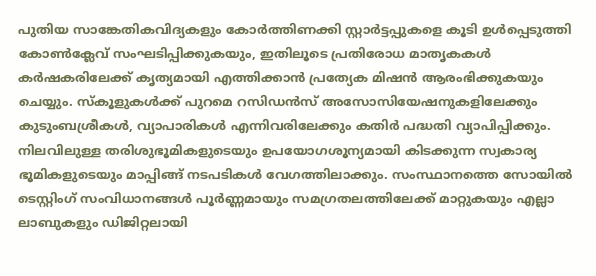പുതിയ സാങ്കേതികവിദ്യകളും കോർത്തിണക്കി സ്റ്റാർട്ടപ്പുകളെ കൂടി ഉൾപ്പെടുത്തി കോൺക്ലേവ് സംഘടിപ്പിക്കുകയും, ഇതിലൂടെ പ്രതിരോധ മാതൃകകൾ കർഷകരിലേക്ക് കൃത്യമായി എത്തിക്കാൻ പ്രത്യേക മിഷൻ ആരംഭിക്കുകയും ചെയ്യും. സ്കൂളുകൾക്ക് പുറമെ റസിഡൻസ് അസോസിയേഷനുകളിലേക്കും കുടുംബശ്രീകൾ, വ്യാപാരികൾ എന്നിവരിലേക്കും കതിർ പദ്ധതി വ്യാപിപ്പിക്കും.
നിലവിലുള്ള തരിശുഭൂമികളുടെയും ഉപയോഗശൂന്യമായി കിടക്കുന്ന സ്വകാര്യ ഭൂമികളുടെയും മാപ്പിങ്ങ് നടപടികൾ വേഗത്തിലാക്കും. സംസ്ഥാനത്തെ സോയിൽ ടെസ്റ്റിംഗ് സംവിധാനങ്ങൾ പൂർണ്ണമായും സമഗ്രതലത്തിലേക്ക് മാറ്റുകയും എല്ലാ ലാബുകളും ഡിജിറ്റലായി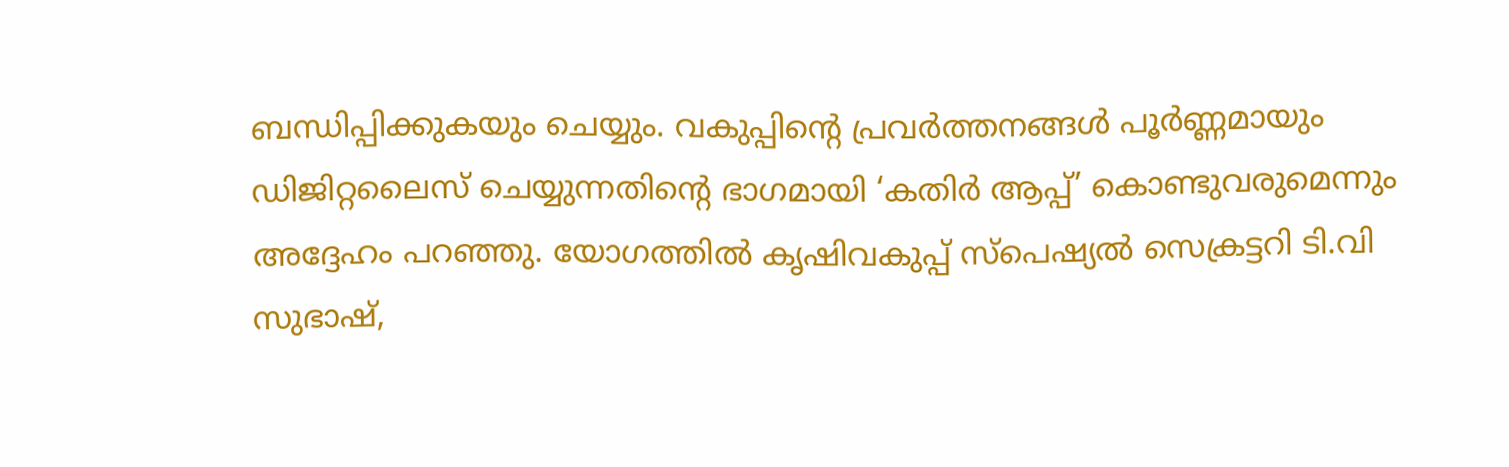ബന്ധിപ്പിക്കുകയും ചെയ്യും. വകുപ്പിന്റെ പ്രവർത്തനങ്ങൾ പൂർണ്ണമായും ഡിജിറ്റലൈസ് ചെയ്യുന്നതിന്റെ ഭാഗമായി ‘കതിർ ആപ്പ്’ കൊണ്ടുവരുമെന്നും അദ്ദേഹം പറഞ്ഞു. യോഗത്തിൽ കൃഷിവകുപ്പ് സ്പെഷ്യൽ സെക്രട്ടറി ടി.വി സുഭാഷ്,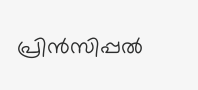പ്രിൻസിപ്പൽ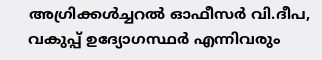അഗ്രിക്കൾച്ചറൽ ഓഫീസർ വി.ദീപ, വകുപ്പ് ഉദ്യോഗസ്ഥർ എന്നിവരും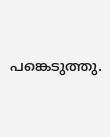പങ്കെടുത്തു.